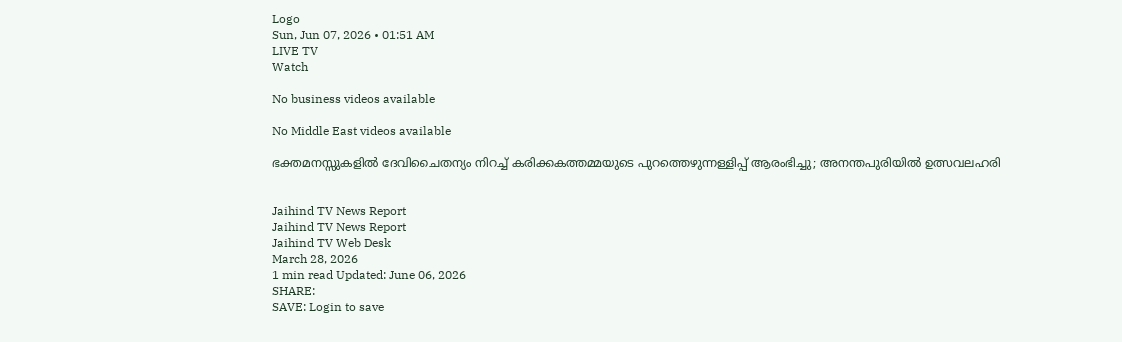Logo
Sun, Jun 07, 2026 • 01:51 AM
LIVE TV
Watch

No business videos available

No Middle East videos available

ഭക്തമനസ്സുകളില്‍ ദേവിചൈതന്യം നിറച്ച് കരിക്കകത്തമ്മയുടെ പുറത്തെഴുന്നള്ളിപ്പ് ആരംഭിച്ചു; അനന്തപുരിയില്‍ ഉത്സവലഹരി


Jaihind TV News Report
Jaihind TV News Report
Jaihind TV Web Desk
March 28, 2026
1 min read Updated: June 06, 2026
SHARE:
SAVE: Login to save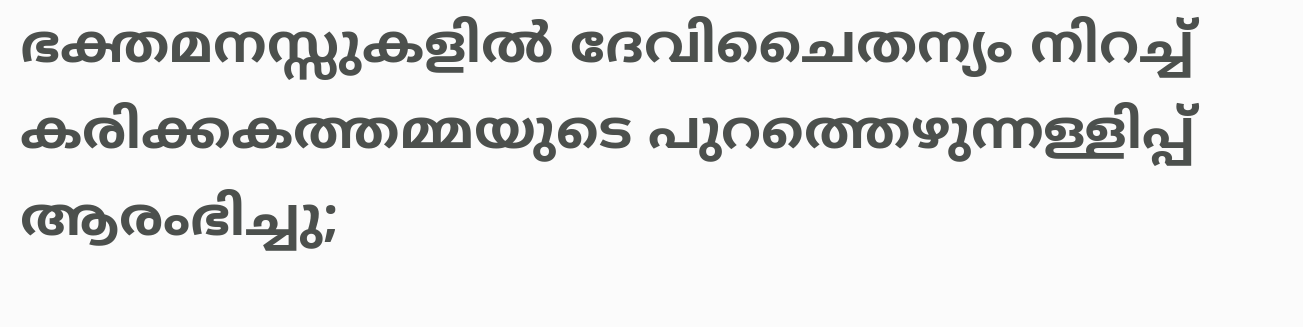ഭക്തമനസ്സുകളില്‍ ദേവിചൈതന്യം നിറച്ച് കരിക്കകത്തമ്മയുടെ പുറത്തെഴുന്നള്ളിപ്പ് ആരംഭിച്ചു;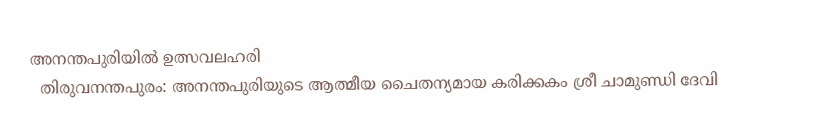അനന്തപുരിയില്‍ ഉത്സവലഹരി
  തിരുവനന്തപുരം: അനന്തപുരിയുടെ ആത്മീയ ചൈതന്യമായ കരിക്കകം ശ്രീ ചാമുണ്ഡി ദേവി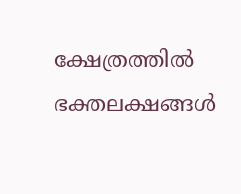ക്ഷേത്രത്തില്‍ ഭക്തലക്ഷങ്ങള്‍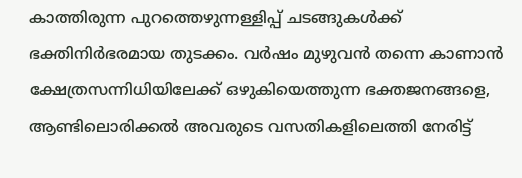കാത്തിരുന്ന പുറത്തെഴുന്നള്ളിപ്പ് ചടങ്ങുകള്‍ക്ക് ഭക്തിനിര്‍ഭരമായ തുടക്കം. വര്‍ഷം മുഴുവന്‍ തന്നെ കാണാന്‍ ക്ഷേത്രസന്നിധിയിലേക്ക് ഒഴുകിയെത്തുന്ന ഭക്തജനങ്ങളെ, ആണ്ടിലൊരിക്കല്‍ അവരുടെ വസതികളിലെത്തി നേരിട്ട്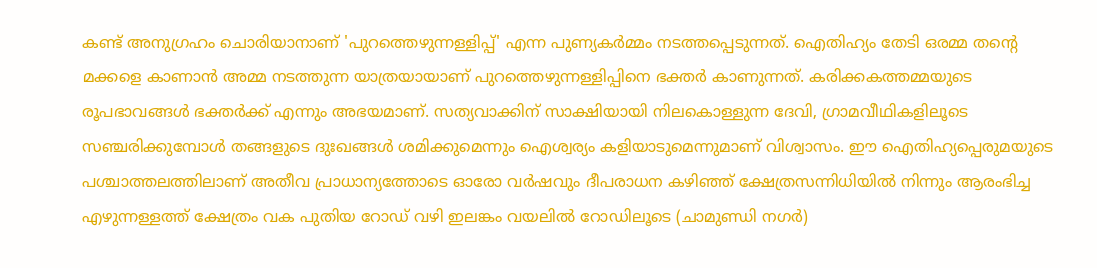കണ്ട് അനുഗ്രഹം ചൊരിയാനാണ് 'പുറത്തെഴുന്നള്ളിപ്പ്' എന്ന പുണ്യകര്‍മ്മം നടത്തപ്പെടുന്നത്. ഐതിഹ്യം തേടി ഒരമ്മ തന്റെ മക്കളെ കാണാന്‍ അമ്മ നടത്തുന്ന യാത്രയായാണ് പുറത്തെഴുന്നള്ളിപ്പിനെ ഭക്തര്‍ കാണുന്നത്. കരിക്കകത്തമ്മയുടെ രൂപഭാവങ്ങള്‍ ഭക്തര്‍ക്ക് എന്നും അഭയമാണ്. സത്യവാക്കിന് സാക്ഷിയായി നിലകൊള്ളുന്ന ദേവി, ഗ്രാമവീഥികളിലൂടെ സഞ്ചരിക്കുമ്പോള്‍ തങ്ങളുടെ ദുഃഖങ്ങള്‍ ശമിക്കുമെന്നും ഐശ്വര്യം കളിയാടുമെന്നുമാണ് വിശ്വാസം. ഈ ഐതിഹ്യപ്പെരുമയുടെ പശ്ചാത്തലത്തിലാണ് അതീവ പ്രാധാന്യത്തോടെ ഓരോ വര്‍ഷവും ദീപരാധന കഴിഞ്ഞ് ക്ഷേത്രസന്നിധിയില്‍ നിന്നും ആരംഭിച്ച എഴുന്നള്ളത്ത് ക്ഷേത്രം വക പുതിയ റോഡ് വഴി ഇലങ്കം വയലില്‍ റോഡിലൂടെ (ചാമുണ്ഡി നഗര്‍)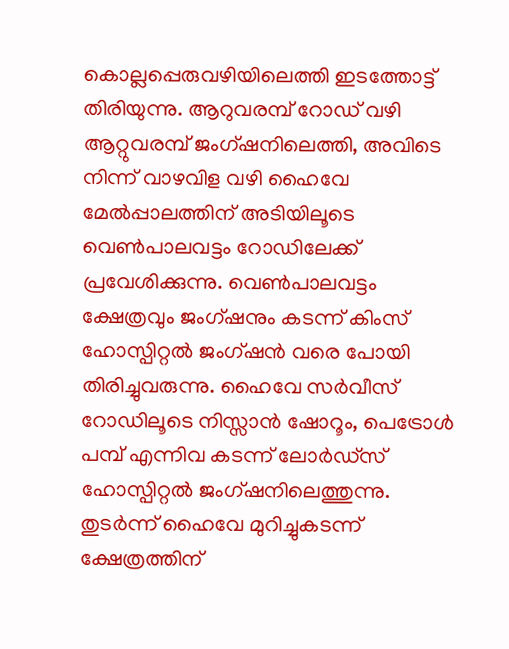കൊല്ലപ്പെരുവഴിയിലെത്തി ഇടത്തോട്ട് തിരിയുന്നു. ആറുവരമ്പ് റോഡ് വഴി ആറ്റുവരമ്പ് ജംഗ്ഷനിലെത്തി, അവിടെ നിന്ന് വാഴവിള വഴി ഹൈവേ മേല്‍പ്പാലത്തിന് അടിയിലൂടെ വെണ്‍പാലവട്ടം റോഡിലേക്ക് പ്രവേശിക്കുന്നു. വെണ്‍പാലവട്ടം ക്ഷേത്രവും ജംഗ്ഷനും കടന്ന് കിംസ് ഹോസ്പിറ്റല്‍ ജംഗ്ഷന്‍ വരെ പോയി തിരിച്ചുവരുന്നു. ഹൈവേ സര്‍വീസ് റോഡിലൂടെ നിസ്സാന്‍ ഷോറൂം, പെട്രോള്‍ പമ്പ് എന്നിവ കടന്ന് ലോര്‍ഡ്സ് ഹോസ്പിറ്റല്‍ ജംഗ്ഷനിലെത്തുന്നു. തുടര്‍ന്ന് ഹൈവേ മുറിച്ചുകടന്ന് ക്ഷേത്രത്തിന്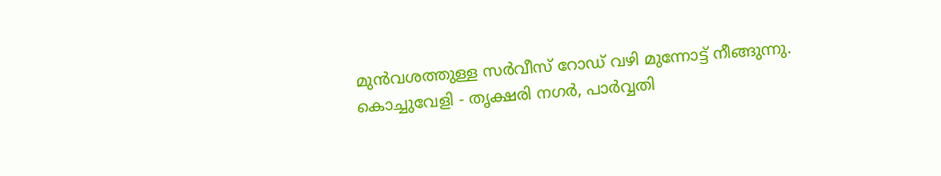മുന്‍വശത്തുള്ള സര്‍വീസ് റോഡ് വഴി മുന്നോട്ട് നീങ്ങുന്നു. കൊച്ചുവേളി - തൃക്ഷരി നഗര്‍, പാര്‍വ്വതി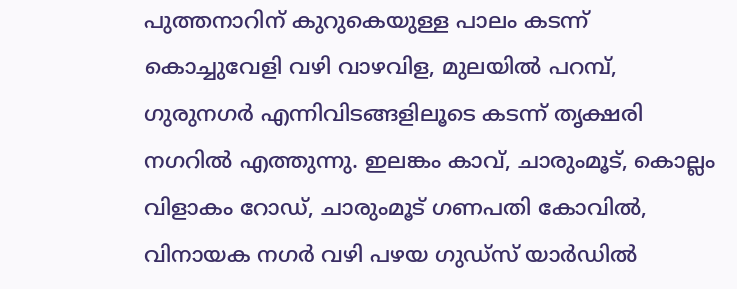പുത്തനാറിന് കുറുകെയുള്ള പാലം കടന്ന് കൊച്ചുവേളി വഴി വാഴവിള, മുലയില്‍ പറമ്പ്, ഗുരുനഗര്‍ എന്നിവിടങ്ങളിലൂടെ കടന്ന് തൃക്ഷരി നഗറില്‍ എത്തുന്നു. ഇലങ്കം കാവ്, ചാരുംമൂട്, കൊല്ലം വിളാകം റോഡ്, ചാരുംമൂട് ഗണപതി കോവില്‍, വിനായക നഗര്‍ വഴി പഴയ ഗുഡ്സ് യാര്‍ഡില്‍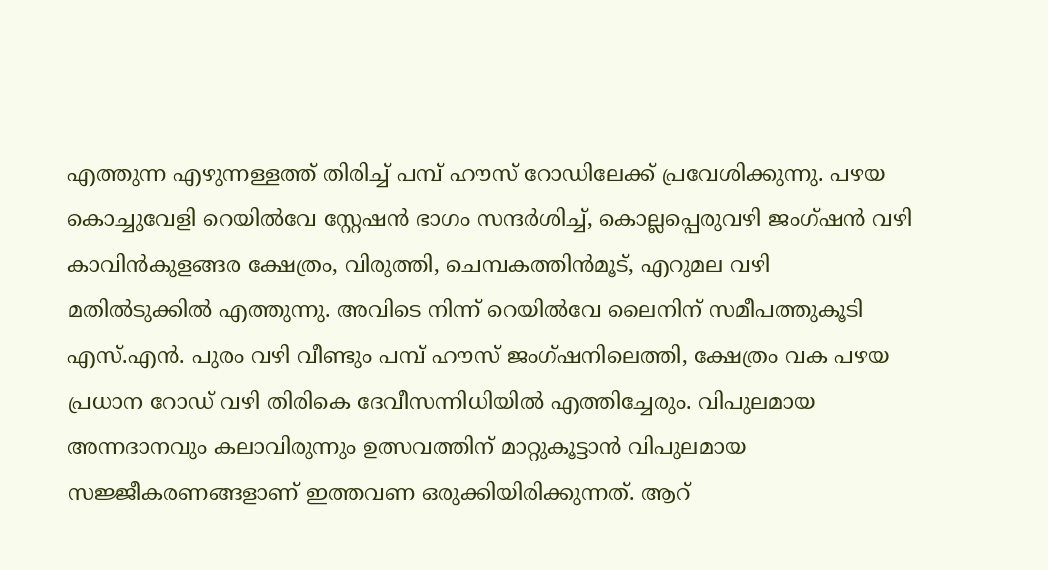എത്തുന്ന എഴുന്നള്ളത്ത് തിരിച്ച് പമ്പ് ഹൗസ് റോഡിലേക്ക് പ്രവേശിക്കുന്നു. പഴയ കൊച്ചുവേളി റെയില്‍വേ സ്റ്റേഷന്‍ ഭാഗം സന്ദര്‍ശിച്ച്, കൊല്ലപ്പെരുവഴി ജംഗ്ഷന്‍ വഴി കാവിന്‍കുളങ്ങര ക്ഷേത്രം, വിരുത്തി, ചെമ്പകത്തിന്‍മൂട്, എറുമല വഴി മതില്‍ടുക്കില്‍ എത്തുന്നു. അവിടെ നിന്ന് റെയില്‍വേ ലൈനിന് സമീപത്തുകൂടി എസ്.എന്‍. പുരം വഴി വീണ്ടും പമ്പ് ഹൗസ് ജംഗ്ഷനിലെത്തി, ക്ഷേത്രം വക പഴയ പ്രധാന റോഡ് വഴി തിരികെ ദേവീസന്നിധിയില്‍ എത്തിച്ചേരും. വിപുലമായ അന്നദാനവും കലാവിരുന്നും ഉത്സവത്തിന് മാറ്റുകൂട്ടാന്‍ വിപുലമായ സജ്ജീകരണങ്ങളാണ് ഇത്തവണ ഒരുക്കിയിരിക്കുന്നത്. ആറ്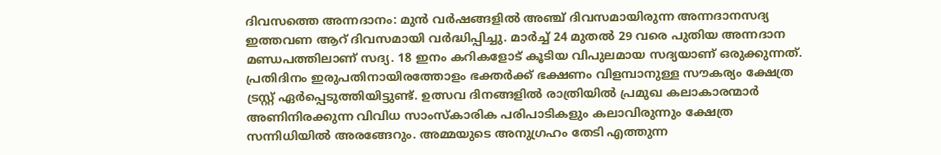ദിവസത്തെ അന്നദാനം: മുന്‍ വര്‍ഷങ്ങളില്‍ അഞ്ച് ദിവസമായിരുന്ന അന്നദാനസദ്യ ഇത്തവണ ആറ് ദിവസമായി വര്‍ദ്ധിപ്പിച്ചു. മാര്‍ച്ച് 24 മുതല്‍ 29 വരെ പുതിയ അന്നദാന മണ്ഡപത്തിലാണ് സദ്യ. 18 ഇനം കറികളോട് കൂടിയ വിപുലമായ സദ്യയാണ് ഒരുക്കുന്നത്. പ്രതിദിനം ഇരുപതിനായിരത്തോളം ഭക്തര്‍ക്ക് ഭക്ഷണം വിളമ്പാനുള്ള സൗകര്യം ക്ഷേത്ര ട്രസ്റ്റ് ഏര്‍പ്പെടുത്തിയിട്ടുണ്ട്. ഉത്സവ ദിനങ്ങളില്‍ രാത്രിയില്‍ പ്രമുഖ കലാകാരന്മാര്‍ അണിനിരക്കുന്ന വിവിധ സാംസ്‌കാരിക പരിപാടികളും കലാവിരുന്നും ക്ഷേത്ര സന്നിധിയില്‍ അരങ്ങേറും. അമ്മയുടെ അനുഗ്രഹം തേടി എത്തുന്ന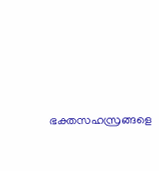ഭക്തസഹസ്രങ്ങളെ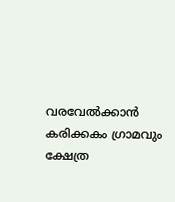വരവേല്‍ക്കാന്‍ കരിക്കകം ഗ്രാമവും ക്ഷേത്ര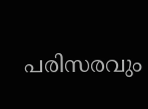പരിസരവും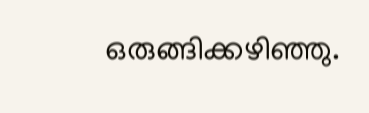ഒരുങ്ങിക്കഴിഞ്ഞു.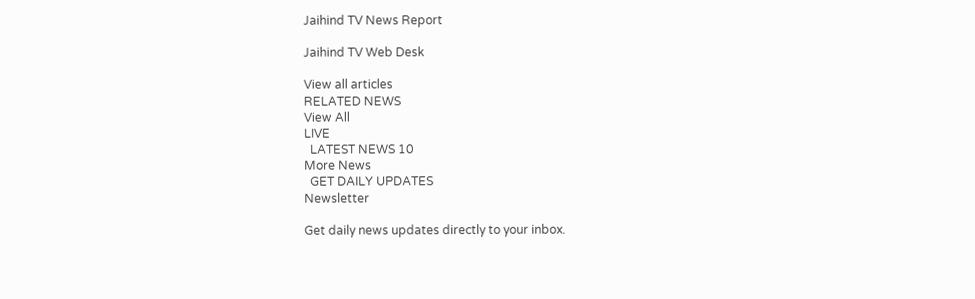Jaihind TV News Report

Jaihind TV Web Desk

View all articles
RELATED NEWS
View All
LIVE
  LATEST NEWS 10
More News
  GET DAILY UPDATES
Newsletter

Get daily news updates directly to your inbox.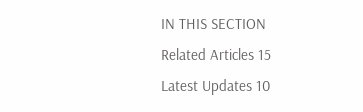IN THIS SECTION
Related Articles 15
Latest Updates 10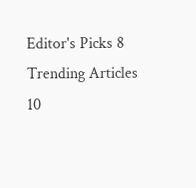Editor's Picks 8
Trending Articles 10